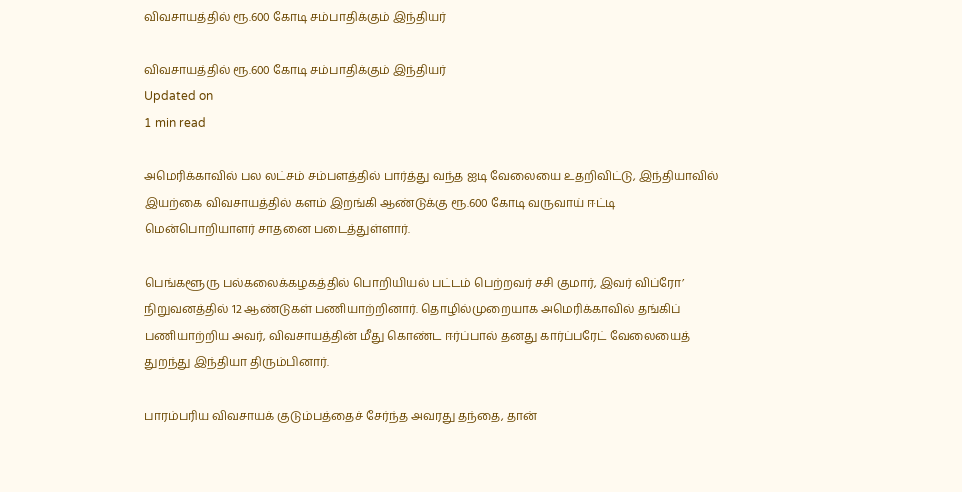விவசாயத்தில் ரூ.600 கோடி சம்பாதிக்கும் இந்தியர்

விவசாயத்தில் ரூ.600 கோடி சம்பாதிக்கும் இந்தியர்
Updated on
1 min read

அமெரிக்காவில் பல லட்சம் சம்பளத்தில் பார்த்து வந்த ஐடி வேலையை உதறிவிட்டு, இந்தியாவில் இயற்கை விவசாயத்தில் களம் இறங்கி ஆண்டுக்கு ரூ.600 கோடி வருவாய் ஈட்டி மென்பொறியாளர் சாதனை படைத்துள்ளார்.

பெங்களூரு பல்கலைக்கழகத்தில் பொறியியல் பட்டம் பெற்றவர் சசி குமார், இவர் விப்ரோ’ நிறுவனத்தில் 12 ஆண்டுகள் பணியாற்றினார். தொழில்முறையாக அமெரிக்காவில் தங்கிப் பணியாற்றிய அவர், விவசாயத்தின் மீது கொண்ட ஈர்ப்பால் தனது கார்ப்பரேட் வேலையைத் துறந்து இந்தியா திரும்பினார்.

பாரம்பரிய விவசாயக் குடும்பத்தைச் சேர்ந்த அவரது தந்தை, தான்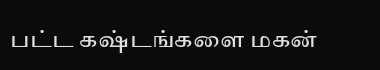பட்ட கஷ்டங்களை மகன்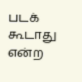படக் கூடாது என்ற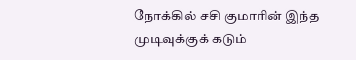நோக்கில் சசி குமாரின் இந்த முடிவுக்குக் கடும்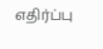எதிர்ப்பு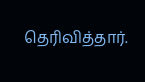தெரிவித்தார்.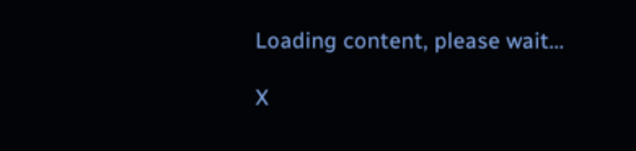Loading content, please wait...

X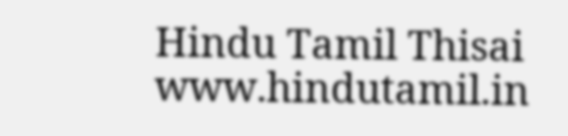Hindu Tamil Thisai
www.hindutamil.in